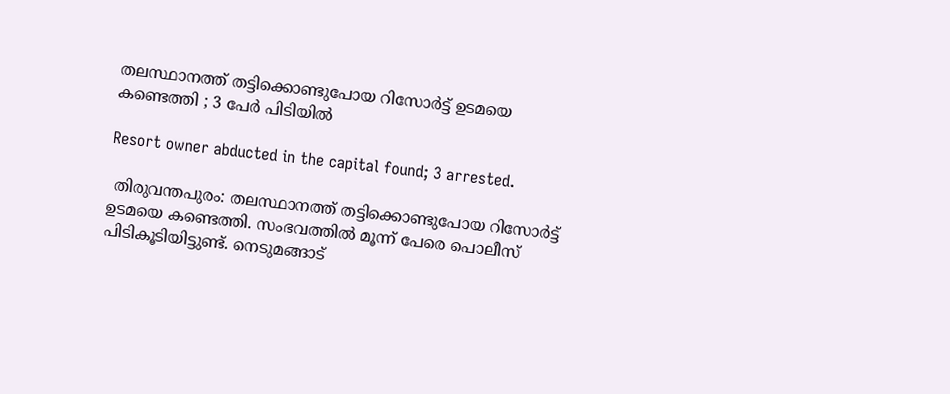തലസ്ഥാനത്ത് തട്ടിക്കൊണ്ടുപോയ റിസോര്‍ട്ട് ഉടമയെ കണ്ടെത്തി ; 3 പേര്‍ പിടിയില്‍

Resort owner abducted in the capital found; 3 arrested.

 തിരുവന്തപുരം: തലസ്ഥാനത്ത് തട്ടിക്കൊണ്ടുപോയ റിസോര്‍ട്ട് ഉടമയെ കണ്ടെത്തി. സംഭവത്തില്‍ മൂന്ന് പേരെ പൊലീസ് പിടികൂടിയിട്ടുണ്ട്. നെടുമങ്ങാട്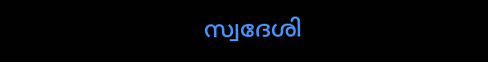സ്വദേശി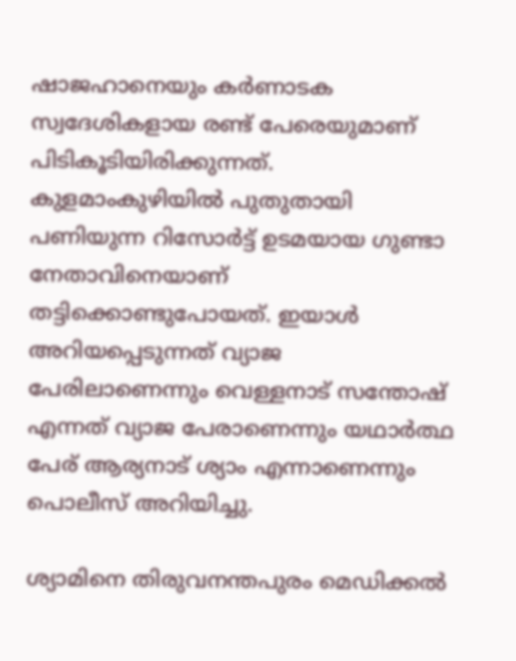ഷാജഹാനെയും കര്‍ണാടക സ്വദേശികളായ രണ്ട് പേരെയുമാണ് പിടികൂടിയിരിക്കുന്നത്. കുളമാംകുഴിയില്‍ പുതുതായി പണിയുന്ന റിസോര്‍ട്ട് ഉടമയായ ഗുണ്ടാ നേതാവിനെയാണ് തട്ടിക്കൊണ്ടുപോയത്. ഇയാള്‍ അറിയപ്പെടുന്നത് വ്യാജ പേരിലാണെന്നും വെള്ളനാട് സന്തോഷ് എന്നത് വ്യാജ പേരാണെന്നും യഥാര്‍ത്ഥ പേര് ആര്യനാട് ശ്യാം എന്നാണെന്നും പൊലീസ് അറിയിച്ചു.

ശ്യാമിനെ തിരുവനന്തപുരം മെഡിക്കല്‍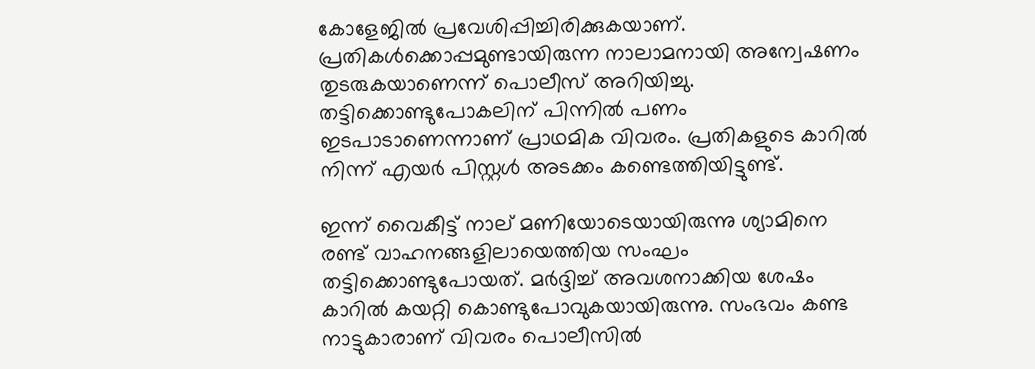കോളേജില്‍ പ്രവേശിപ്പിച്ചിരിക്കുകയാണ്. പ്രതികള്‍ക്കൊപ്പമുണ്ടായിരുന്ന നാലാമനായി അന്വേഷണം തുടരുകയാണെന്ന് പൊലീസ് അറിയിച്ചു. തട്ടിക്കൊണ്ടുപോകലിന് പിന്നില്‍ പണം ഇടപാടാണെന്നാണ് പ്രാഥമിക വിവരം. പ്രതികളുടെ കാറില്‍ നിന്ന് എയര്‍ പിസ്റ്റൾ അടക്കം കണ്ടെത്തിയിട്ടുണ്ട്.

ഇന്ന് വൈകീട്ട് നാല് മണിയോടെയായിരുന്നു ശ്യാമിനെ രണ്ട് വാഹനങ്ങളിലായെത്തിയ സംഘം തട്ടിക്കൊണ്ടുപോയത്. മര്‍ദ്ദിച്ച് അവശനാക്കിയ ശേഷം കാറില്‍ കയറ്റി കൊണ്ടുപോവുകയായിരുന്നു. സംഭവം കണ്ട നാട്ടുകാരാണ് വിവരം പൊലീസില്‍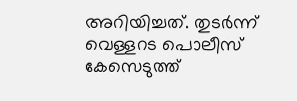അറിയിച്ചത്. തുടര്‍ന്ന് വെള്ളറട പൊലീസ് കേസെടുത്ത്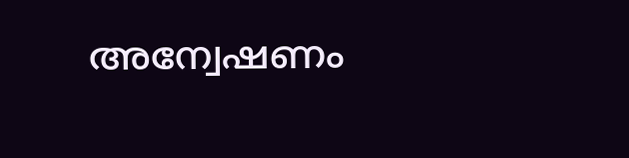അന്വേഷണം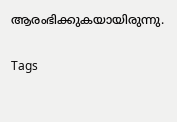ആരംഭിക്കുകയായിരുന്നു.

Tags